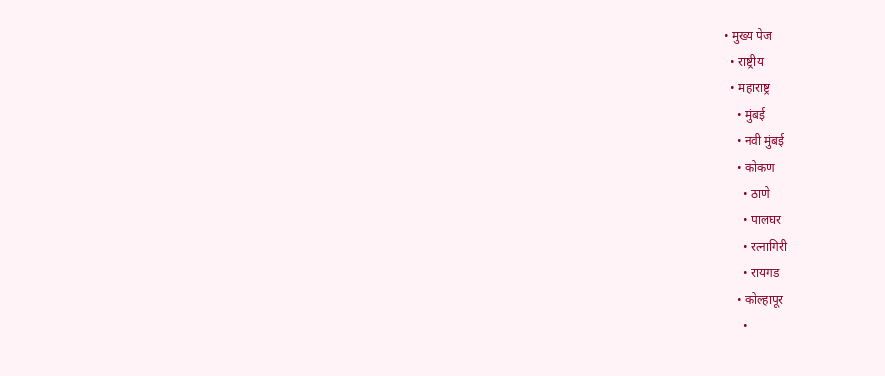• मुख्य पेज
  • राष्ट्रीय
  • महाराष्ट्र
    • मुंबई
    • नवी मुंबई
    • कोकण
      • ठाणे
      • पालघर
      • रत्नागिरी
      • रायगड
    • कोल्हापूर
      •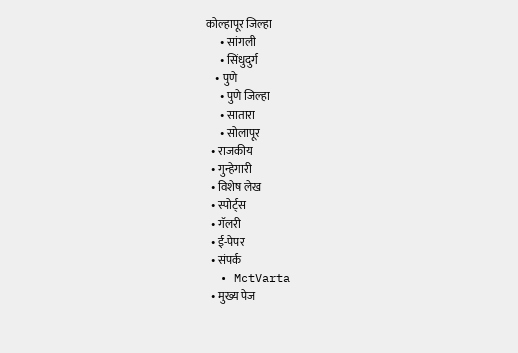कोल्हापूर जिल्हा
      • सांगली
      • सिंधुदुर्ग
    • पुणे
      • पुणे जिल्हा
      • सातारा
      • सोलापूर
  • राजकीय
  • गुन्हेगारी
  • विशेष लेख
  • स्पोर्ट्स
  • गॅलरी
  • ई-पेपर
  • संपर्क
  • MctVarta
  • मुख्य पेज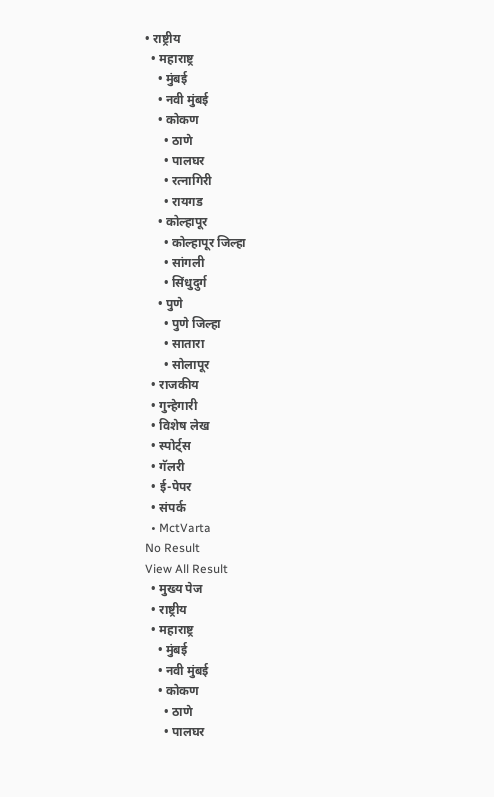• राष्ट्रीय
  • महाराष्ट्र
    • मुंबई
    • नवी मुंबई
    • कोकण
      • ठाणे
      • पालघर
      • रत्नागिरी
      • रायगड
    • कोल्हापूर
      • कोल्हापूर जिल्हा
      • सांगली
      • सिंधुदुर्ग
    • पुणे
      • पुणे जिल्हा
      • सातारा
      • सोलापूर
  • राजकीय
  • गुन्हेगारी
  • विशेष लेख
  • स्पोर्ट्स
  • गॅलरी
  • ई-पेपर
  • संपर्क
  • MctVarta
No Result
View All Result
  • मुख्य पेज
  • राष्ट्रीय
  • महाराष्ट्र
    • मुंबई
    • नवी मुंबई
    • कोकण
      • ठाणे
      • पालघर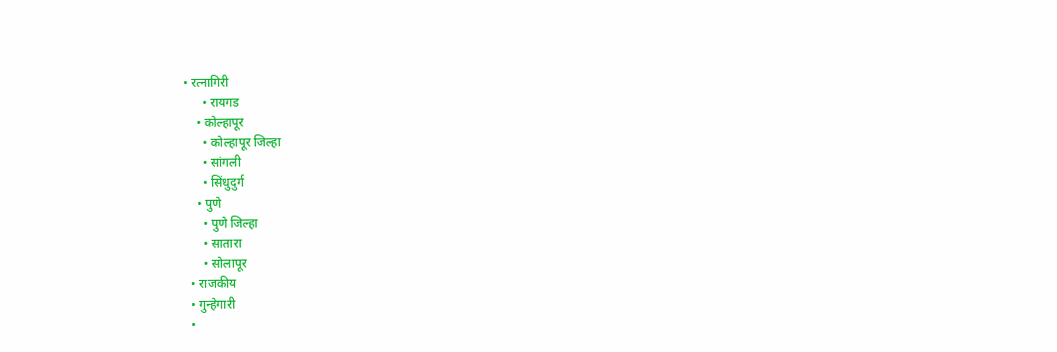• रत्नागिरी
      • रायगड
    • कोल्हापूर
      • कोल्हापूर जिल्हा
      • सांगली
      • सिंधुदुर्ग
    • पुणे
      • पुणे जिल्हा
      • सातारा
      • सोलापूर
  • राजकीय
  • गुन्हेगारी
  •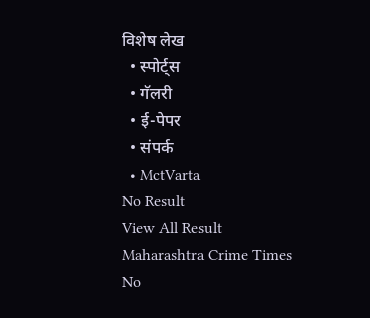विशेष लेख
  • स्पोर्ट्स
  • गॅलरी
  • ई-पेपर
  • संपर्क
  • MctVarta
No Result
View All Result
Maharashtra Crime Times
No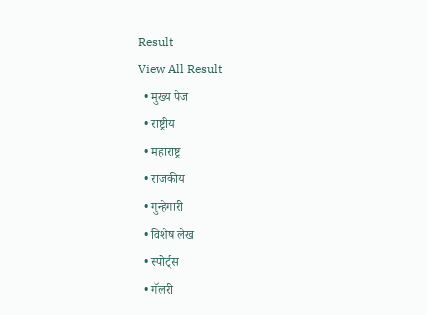Result
View All Result
  • मुख्य पेज
  • राष्ट्रीय
  • महाराष्ट्र
  • राजकीय
  • गुन्हेगारी
  • विशेष लेख
  • स्पोर्ट्स
  • गॅलरी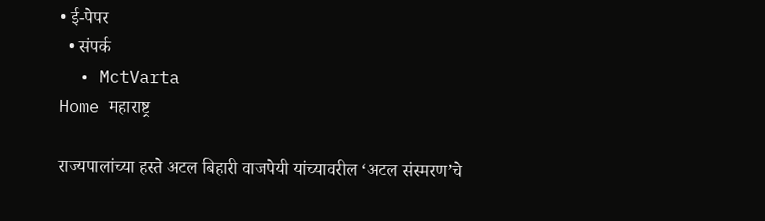• ई-पेपर
  • संपर्क
  • MctVarta
Home महाराष्ट्र

राज्यपालांच्या हस्ते अटल बिहारी वाजपेयी यांच्यावरील ‘अटल संस्मरण’चे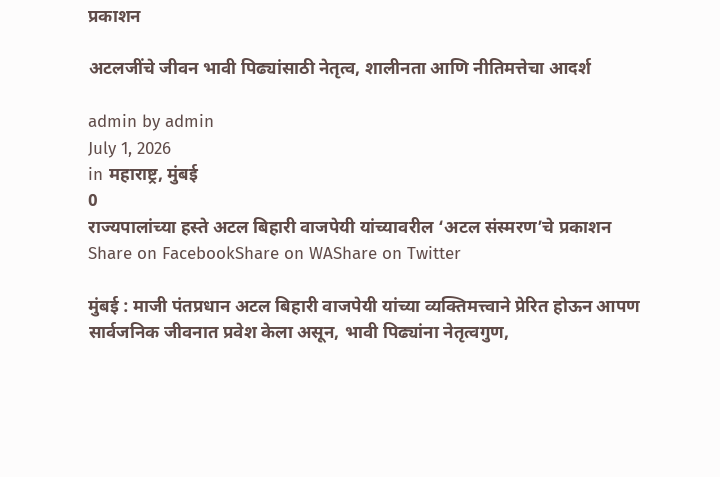प्रकाशन

अटलजींचे जीवन भावी पिढ्यांसाठी नेतृत्व, शालीनता आणि नीतिमत्तेचा आदर्श

admin by admin
July 1, 2026
in महाराष्ट्र, मुंबई
0
राज्यपालांच्या हस्ते अटल बिहारी वाजपेयी यांच्यावरील ‘अटल संस्मरण’चे प्रकाशन
Share on FacebookShare on WAShare on Twitter

मुंबई : माजी पंतप्रधान अटल बिहारी वाजपेयी यांच्या व्यक्तिमत्त्वाने प्रेरित होऊन आपण सार्वजनिक जीवनात प्रवेश केला असून, भावी पिढ्यांना नेतृत्वगुण,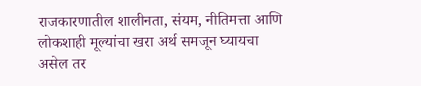राजकारणातील शालीनता, संयम, नीतिमत्ता आणि लोकशाही मूल्यांचा खरा अर्थ समजून घ्यायचा असेल तर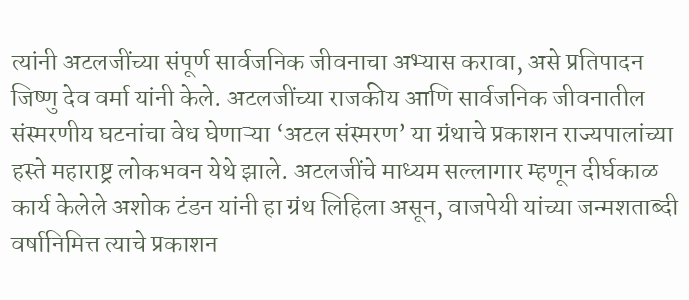त्यांनी अटलजींच्या संपूर्ण सार्वजनिक जीवनाचा अभ्यास करावा, असे प्रतिपादन जिष्णु देव वर्मा यांनी केले. अटलजींच्या राजकीय आणि सार्वजनिक जीवनातील संस्मरणीय घटनांचा वेध घेणाऱ्या ‘अटल संस्मरण’ या ग्रंथाचे प्रकाशन राज्यपालांच्या हस्ते महाराष्ट्र लोकभवन येथे झाले. अटलजींचे माध्यम सल्लागार म्हणून दीर्घकाळ कार्य केलेले अशोक टंडन यांनी हा ग्रंथ लिहिला असून, वाजपेयी यांच्या जन्मशताब्दी वर्षानिमित्त त्याचे प्रकाशन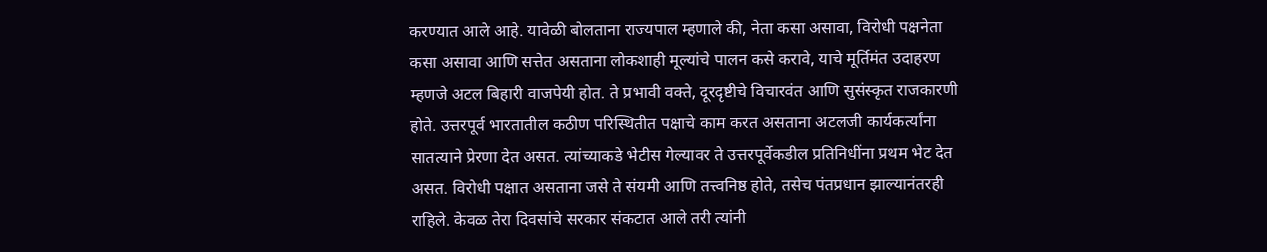करण्यात आले आहे. यावेळी बोलताना राज्यपाल म्हणाले की, नेता कसा असावा, विरोधी पक्षनेता कसा असावा आणि सत्तेत असताना लोकशाही मूल्यांचे पालन कसे करावे, याचे मूर्तिमंत उदाहरण म्हणजे अटल बिहारी वाजपेयी होत. ते प्रभावी वक्ते, दूरदृष्टीचे विचारवंत आणि सुसंस्कृत राजकारणी होते. उत्तरपूर्व भारतातील कठीण परिस्थितीत पक्षाचे काम करत असताना अटलजी कार्यकर्त्यांना सातत्याने प्रेरणा देत असत. त्यांच्याकडे भेटीस गेल्यावर ते उत्तरपूर्वेकडील प्रतिनिधींना प्रथम भेट देत असत. विरोधी पक्षात असताना जसे ते संयमी आणि तत्त्वनिष्ठ होते, तसेच पंतप्रधान झाल्यानंतरही राहिले. केवळ तेरा दिवसांचे सरकार संकटात आले तरी त्यांनी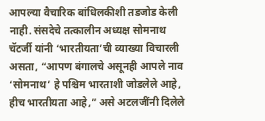आपल्या वैचारिक बांधिलकीशी तडजोड केली नाही. संसदेचे तत्कालीन अध्यक्ष सोमनाथ चॅटर्जी यांनी ‘भारतीयता’ची व्याख्या विचारली असता, “आपण बंगालचे असूनही आपले नाव ‘सोमनाथ’ हे पश्चिम भारताशी जोडलेले आहे, हीच भारतीयता आहे,” असे अटलजींनी दिलेले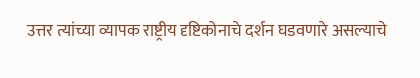उत्तर त्यांच्या व्यापक राष्ट्रीय दृष्टिकोनाचे दर्शन घडवणारे असल्याचे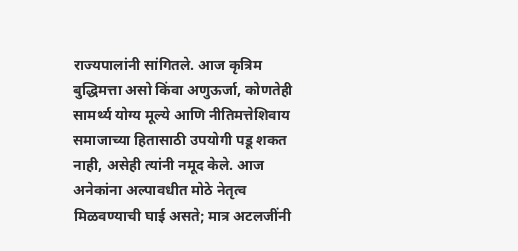राज्यपालांनी सांगितले. आज कृत्रिम बुद्धिमत्ता असो किंवा अणुऊर्जा, कोणतेही सामर्थ्य योग्य मूल्ये आणि नीतिमत्तेशिवाय समाजाच्या हितासाठी उपयोगी पडू शकत नाही, असेही त्यांनी नमूद केले. आज अनेकांना अल्पावधीत मोठे नेतृत्व मिळवण्याची घाई असते; मात्र अटलजींनी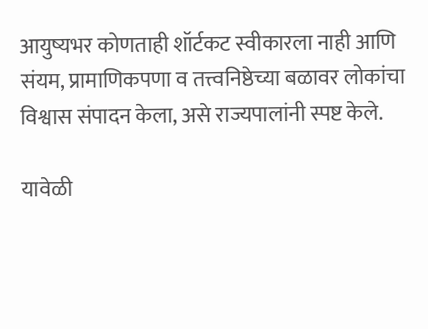आयुष्यभर कोणताही शॉर्टकट स्वीकारला नाही आणि संयम, प्रामाणिकपणा व तत्त्वनिष्ठेच्या बळावर लोकांचा विश्वास संपादन केला, असे राज्यपालांनी स्पष्ट केले.

यावेळी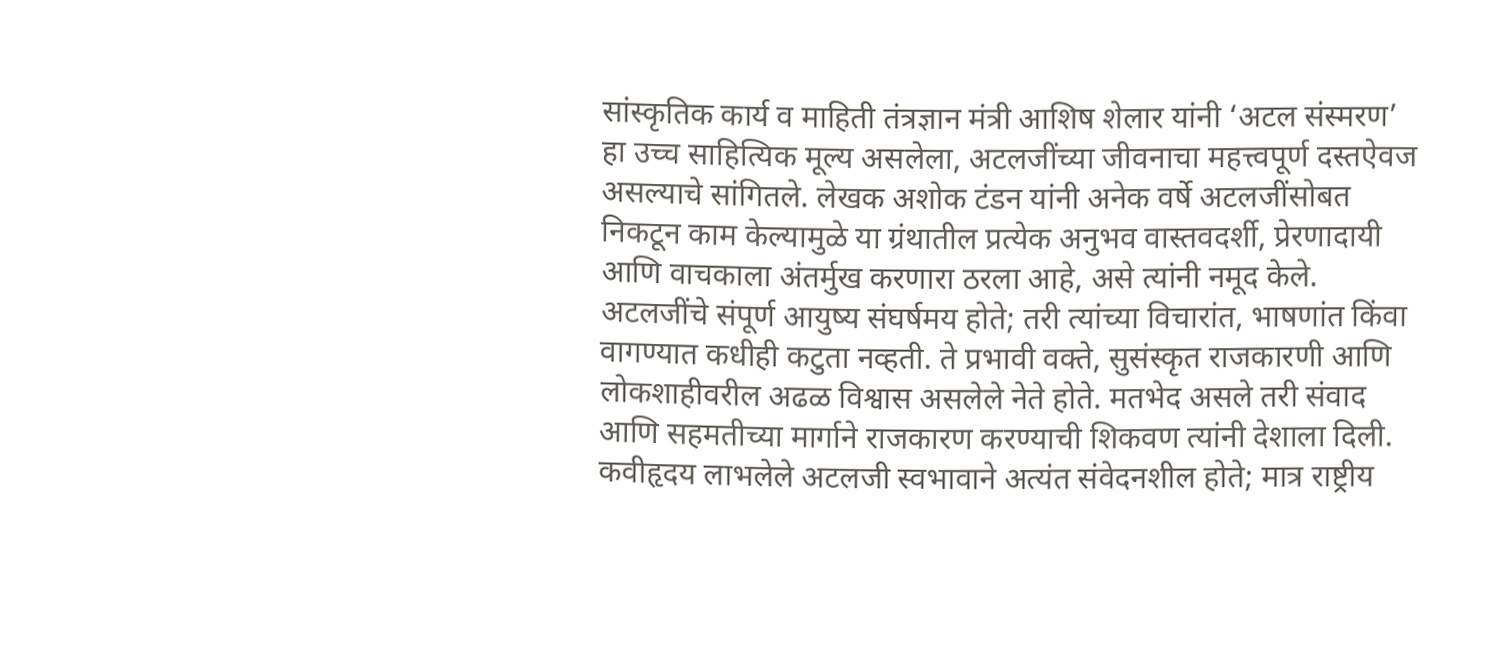सांस्कृतिक कार्य व माहिती तंत्रज्ञान मंत्री आशिष शेलार यांनी ‘अटल संस्मरण’ हा उच्च साहित्यिक मूल्य असलेला, अटलजींच्या जीवनाचा महत्त्वपूर्ण दस्तऐवज असल्याचे सांगितले. लेखक अशोक टंडन यांनी अनेक वर्षे अटलजींसोबत निकटून काम केल्यामुळे या ग्रंथातील प्रत्येक अनुभव वास्तवदर्शी, प्रेरणादायी आणि वाचकाला अंतर्मुख करणारा ठरला आहे, असे त्यांनी नमूद केले. अटलजींचे संपूर्ण आयुष्य संघर्षमय होते; तरी त्यांच्या विचारांत, भाषणांत किंवा वागण्यात कधीही कटुता नव्हती. ते प्रभावी वक्ते, सुसंस्कृत राजकारणी आणि लोकशाहीवरील अढळ विश्वास असलेले नेते होते. मतभेद असले तरी संवाद आणि सहमतीच्या मार्गाने राजकारण करण्याची शिकवण त्यांनी देशाला दिली. कवीहृदय लाभलेले अटलजी स्वभावाने अत्यंत संवेदनशील होते; मात्र राष्ट्रीय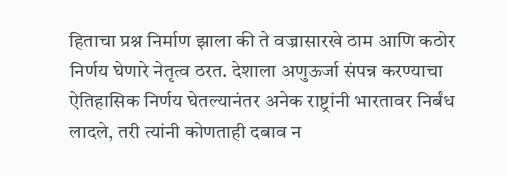हिताचा प्रश्न निर्माण झाला की ते वज्रासारखे ठाम आणि कठोर निर्णय घेणारे नेतृत्व ठरत. देशाला अणुऊर्जा संपन्न करण्याचा ऐतिहासिक निर्णय घेतल्यानंतर अनेक राष्ट्रांनी भारतावर निर्बंध लादले, तरी त्यांनी कोणताही दबाव न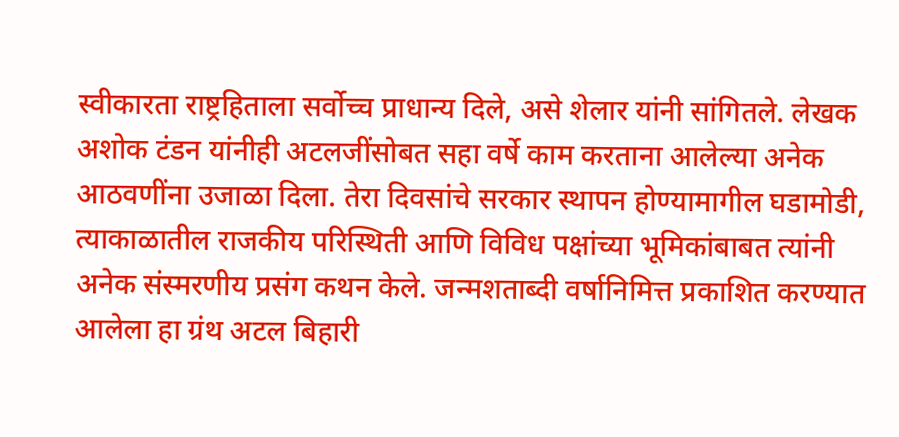स्वीकारता राष्ट्रहिताला सर्वोच्च प्राधान्य दिले, असे शेलार यांनी सांगितले. लेखक अशोक टंडन यांनीही अटलजींसोबत सहा वर्षे काम करताना आलेल्या अनेक आठवणींना उजाळा दिला. तेरा दिवसांचे सरकार स्थापन होण्यामागील घडामोडी, त्याकाळातील राजकीय परिस्थिती आणि विविध पक्षांच्या भूमिकांबाबत त्यांनी अनेक संस्मरणीय प्रसंग कथन केले. जन्मशताब्दी वर्षानिमित्त प्रकाशित करण्यात आलेला हा ग्रंथ अटल बिहारी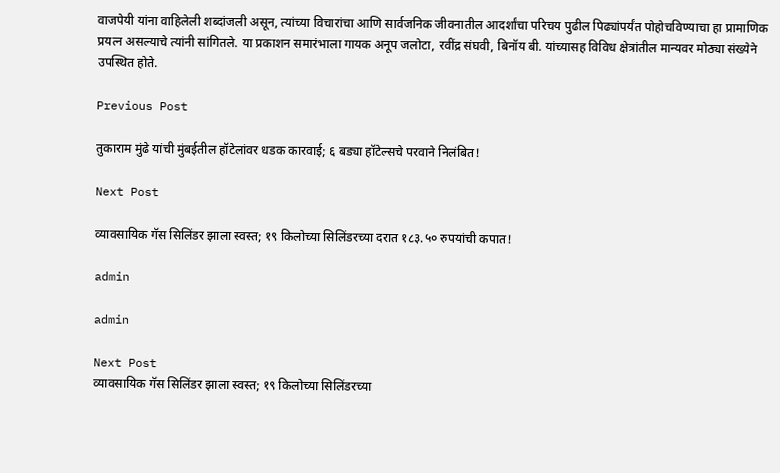वाजपेयी यांना वाहिलेली शब्दांजली असून, त्यांच्या विचारांचा आणि सार्वजनिक जीवनातील आदर्शांचा परिचय पुढील पिढ्यांपर्यंत पोहोचविण्याचा हा प्रामाणिक प्रयत्न असल्याचे त्यांनी सांगितले. या प्रकाशन समारंभाला गायक अनूप जलोटा, रवींद्र संघवी, बिनॉय बी. यांच्यासह विविध क्षेत्रांतील मान्यवर मोठ्या संख्येने उपस्थित होते.

Previous Post

तुकाराम मुंढे यांची मुंबईतील हॉटेलांवर धडक कारवाई; ६ बड्या हॉटेल्सचे परवाने निलंबित!

Next Post

व्यावसायिक गॅस सिलिंडर झाला स्वस्त; १९ किलोच्या सिलिंडरच्या दरात १८३.५० रुपयांची कपात!

admin

admin

Next Post
व्यावसायिक गॅस सिलिंडर झाला स्वस्त; १९ किलोच्या सिलिंडरच्या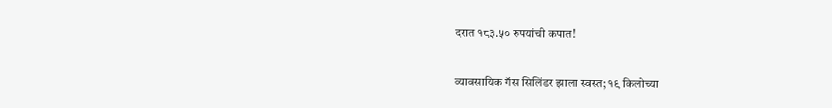दरात १८३.५० रुपयांची कपात!

व्यावसायिक गॅस सिलिंडर झाला स्वस्त; १९ किलोच्या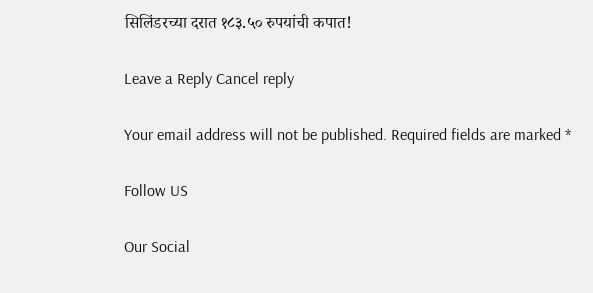सिलिंडरच्या दरात १८३.५० रुपयांची कपात!

Leave a Reply Cancel reply

Your email address will not be published. Required fields are marked *

Follow US

Our Social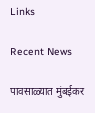Links

Recent News

पावसाळ्यात मुंबईकर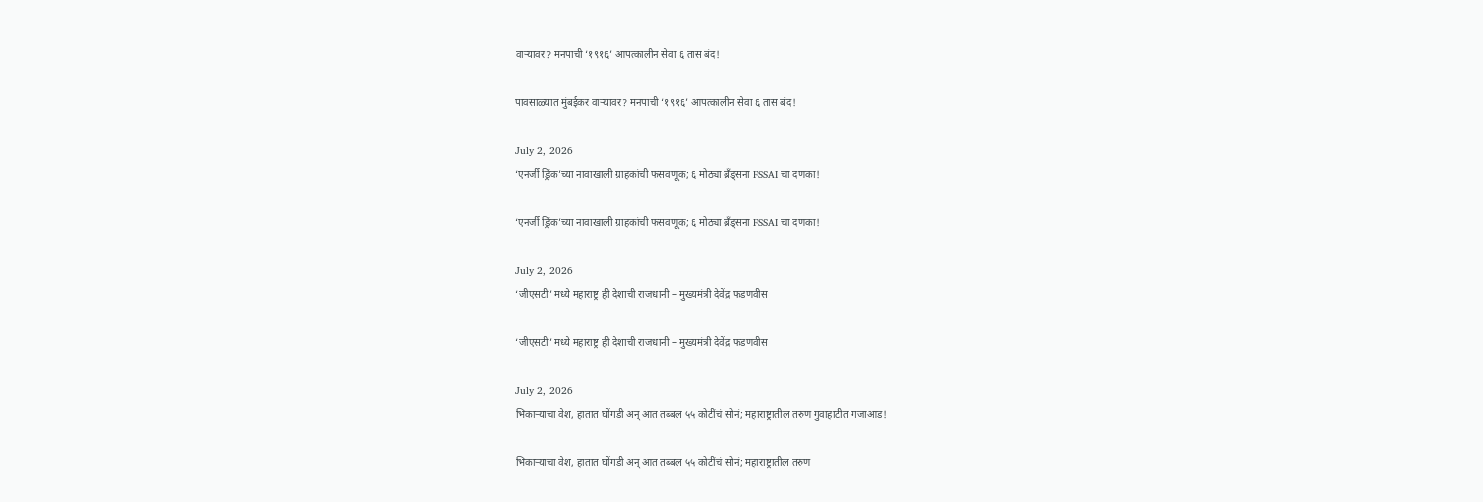वाऱ्यावर? मनपाची ‘१९१६’ आपत्कालीन सेवा ६ तास बंद!

पावसाळ्यात मुंबईकर वाऱ्यावर? मनपाची ‘१९१६’ आपत्कालीन सेवा ६ तास बंद!

July 2, 2026
‘एनर्जी ड्रिंक’च्या नावाखाली ग्राहकांची फसवणूक; ६ मोठ्या ब्रँड्सना FSSAI चा दणका!

‘एनर्जी ड्रिंक’च्या नावाखाली ग्राहकांची फसवणूक; ६ मोठ्या ब्रँड्सना FSSAI चा दणका!

July 2, 2026
‘जीएसटी’ मध्ये महाराष्ट्र ही देशाची राजधानी – मुख्यमंत्री देवेंद्र फडणवीस

‘जीएसटी’ मध्ये महाराष्ट्र ही देशाची राजधानी – मुख्यमंत्री देवेंद्र फडणवीस

July 2, 2026
भिकाऱ्याचा वेश, हातात घोंगडी अन् आत तब्बल ५५ कोटींचं सोनं; महाराष्ट्रातील तरुण गुवाहाटीत गजाआड!

भिकाऱ्याचा वेश, हातात घोंगडी अन् आत तब्बल ५५ कोटींचं सोनं; महाराष्ट्रातील तरुण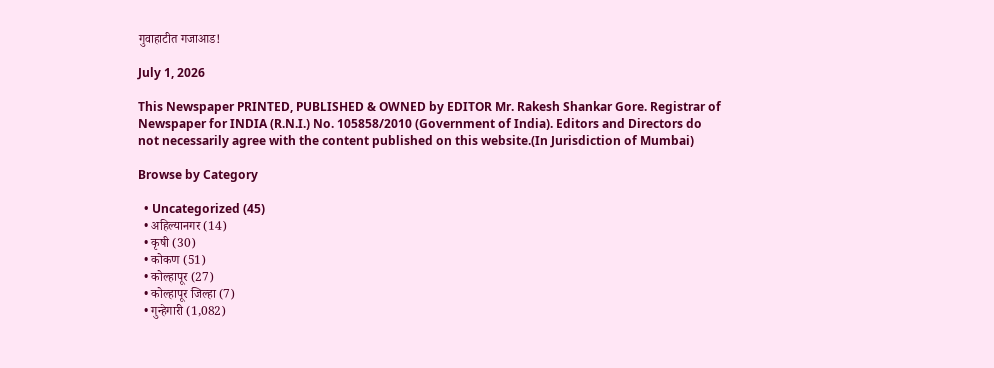गुवाहाटीत गजाआड!

July 1, 2026

This Newspaper PRINTED, PUBLISHED & OWNED by EDITOR Mr. Rakesh Shankar Gore. Registrar of Newspaper for INDIA (R.N.I.) No. 105858/2010 (Government of India). Editors and Directors do not necessarily agree with the content published on this website.(In Jurisdiction of Mumbai)

Browse by Category

  • Uncategorized (45)
  • अहिल्यानगर (14)
  • कृषी (30)
  • कोकण (51)
  • कोल्हापूर (27)
  • कोल्हापूर जिल्हा (7)
  • गुन्हेगारी (1,082)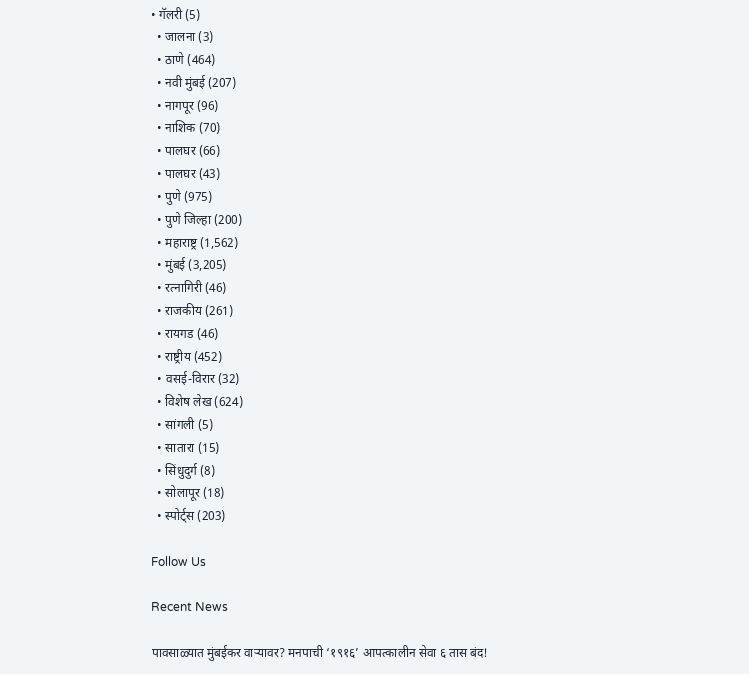• गॅलरी (5)
  • जालना (3)
  • ठाणे (464)
  • नवी मुंबई (207)
  • नागपूर (96)
  • नाशिक (70)
  • पालघर (66)
  • पालघर (43)
  • पुणे (975)
  • पुणे जिल्हा (200)
  • महाराष्ट्र (1,562)
  • मुंबई (3,205)
  • रत्नागिरी (46)
  • राजकीय (261)
  • रायगड (46)
  • राष्ट्रीय (452)
  • वसई-विरार (32)
  • विशेष लेख (624)
  • सांगली (5)
  • सातारा (15)
  • सिंधुदुर्ग (8)
  • सोलापूर (18)
  • स्पोर्ट्स (203)

Follow Us

Recent News

पावसाळ्यात मुंबईकर वाऱ्यावर? मनपाची ‘१९१६’ आपत्कालीन सेवा ६ तास बंद!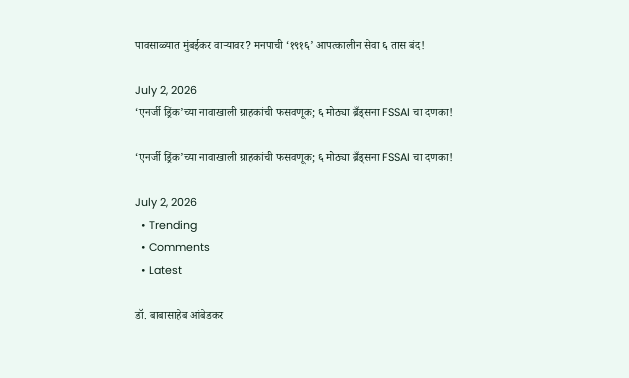पावसाळ्यात मुंबईकर वाऱ्यावर? मनपाची ‘१९१६’ आपत्कालीन सेवा ६ तास बंद!

July 2, 2026
‘एनर्जी ड्रिंक’च्या नावाखाली ग्राहकांची फसवणूक; ६ मोठ्या ब्रँड्सना FSSAI चा दणका!

‘एनर्जी ड्रिंक’च्या नावाखाली ग्राहकांची फसवणूक; ६ मोठ्या ब्रँड्सना FSSAI चा दणका!

July 2, 2026
  • Trending
  • Comments
  • Latest

डॉ. बाबासाहेब आंबेडकर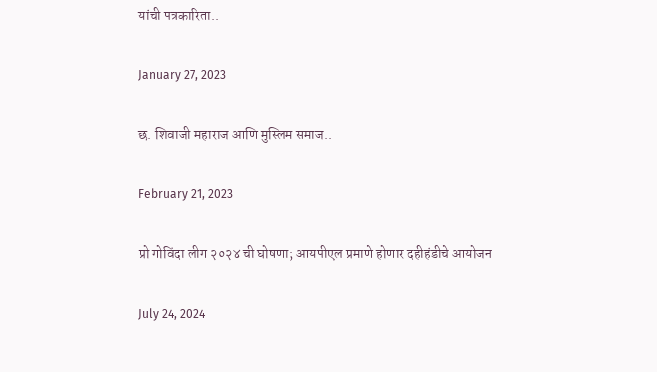यांची पत्रकारिता..

January 27, 2023

छ. शिवाजी महाराज आणि मुस्लिम समाज..

February 21, 2023

प्रो गोविंदा लीग २०२४ ची घोषणा; आयपीएल प्रमाणे होणार दहीहंडीचे आयोजन

July 24, 2024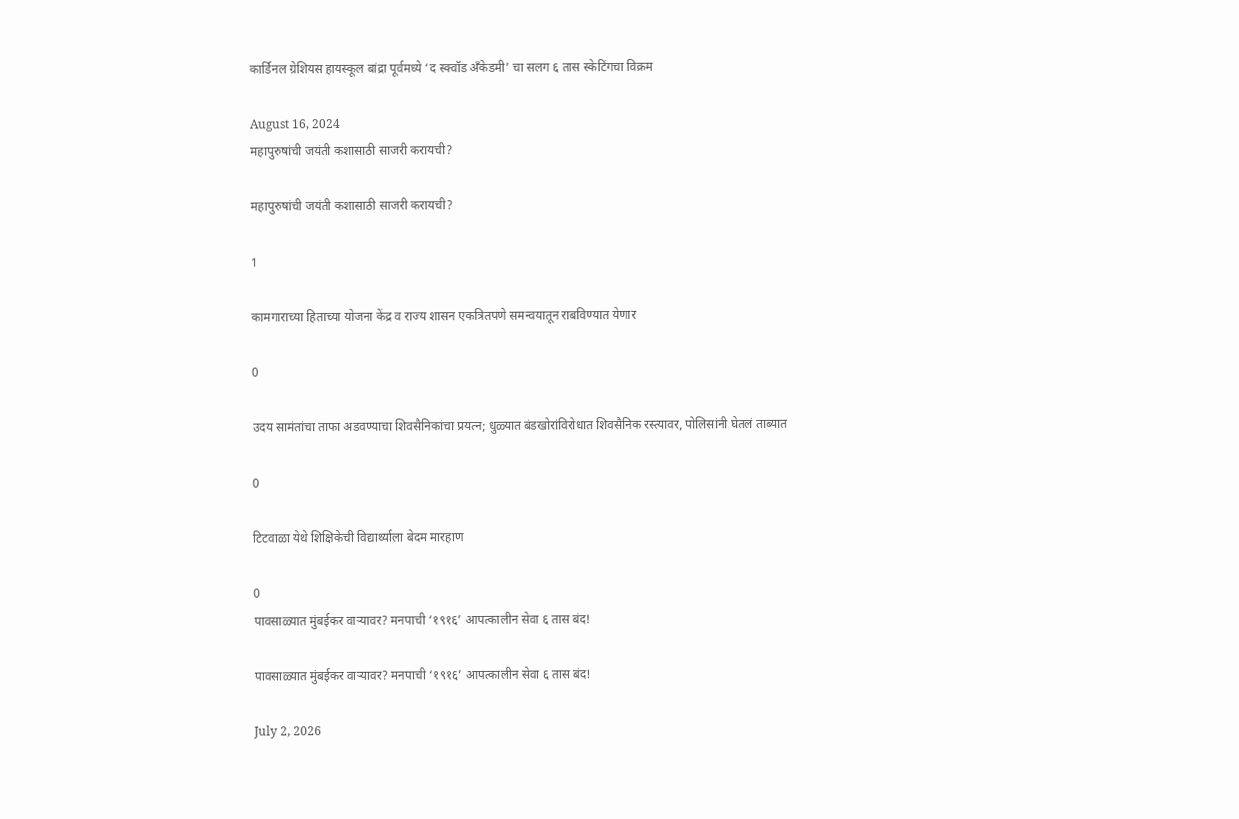कार्डिनल ग्रेशियस हायस्कूल बांद्रा पूर्वमध्ये ‘द स्क्वॉड अँकेडमी’ चा सलग ६ तास स्केटिंगचा विक्रम

August 16, 2024
महापुरुषांची जयंती कशासाठी साजरी करायची?

महापुरुषांची जयंती कशासाठी साजरी करायची?

1

कामगाराच्या हिताच्या योजना केंद्र व राज्य शासन एकत्रितपणे समन्वयातून राबविण्यात येणार

0

उदय सामंतांचा ताफा अडवण्याचा शिवसैनिकांचा प्रयत्न; धुळ्यात बंडखोरांविरोधात शिवसैनिक रस्त्यावर, पोलिसांनी घेतलं ताब्यात

0

टिटवाळा येथे शिक्षिकेची विद्यार्थ्याला बेदम मारहाण

0
पावसाळ्यात मुंबईकर वाऱ्यावर? मनपाची ‘१९१६’ आपत्कालीन सेवा ६ तास बंद!

पावसाळ्यात मुंबईकर वाऱ्यावर? मनपाची ‘१९१६’ आपत्कालीन सेवा ६ तास बंद!

July 2, 2026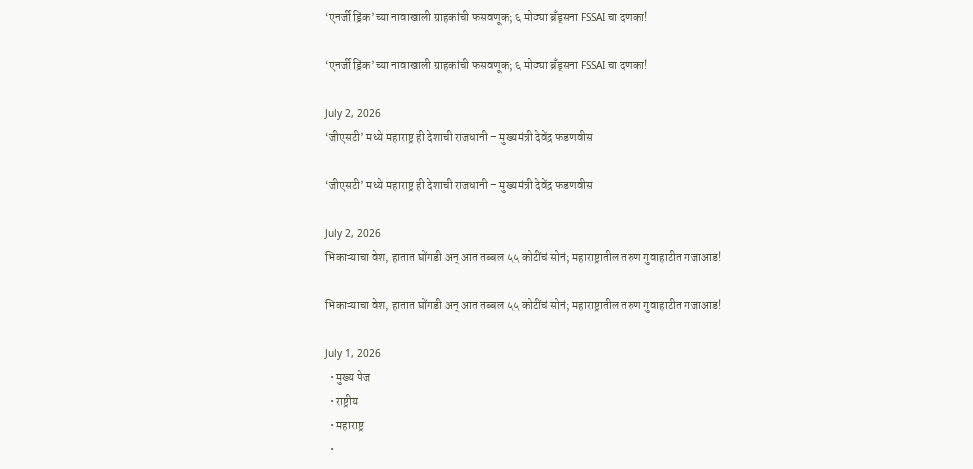‘एनर्जी ड्रिंक’च्या नावाखाली ग्राहकांची फसवणूक; ६ मोठ्या ब्रँड्सना FSSAI चा दणका!

‘एनर्जी ड्रिंक’च्या नावाखाली ग्राहकांची फसवणूक; ६ मोठ्या ब्रँड्सना FSSAI चा दणका!

July 2, 2026
‘जीएसटी’ मध्ये महाराष्ट्र ही देशाची राजधानी – मुख्यमंत्री देवेंद्र फडणवीस

‘जीएसटी’ मध्ये महाराष्ट्र ही देशाची राजधानी – मुख्यमंत्री देवेंद्र फडणवीस

July 2, 2026
भिकाऱ्याचा वेश, हातात घोंगडी अन् आत तब्बल ५५ कोटींचं सोनं; महाराष्ट्रातील तरुण गुवाहाटीत गजाआड!

भिकाऱ्याचा वेश, हातात घोंगडी अन् आत तब्बल ५५ कोटींचं सोनं; महाराष्ट्रातील तरुण गुवाहाटीत गजाआड!

July 1, 2026
  • मुख्य पेज
  • राष्ट्रीय
  • महाराष्ट्र
  •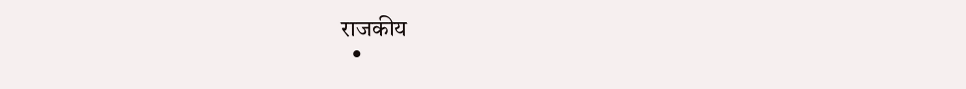राजकीय
  •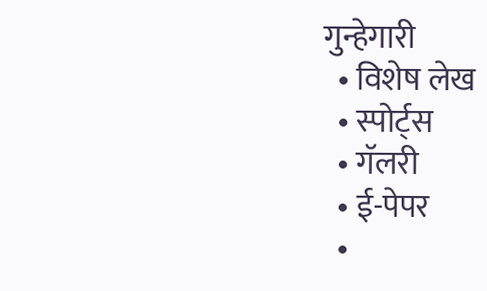गुन्हेगारी
  • विशेष लेख
  • स्पोर्ट्स
  • गॅलरी
  • ई-पेपर
  •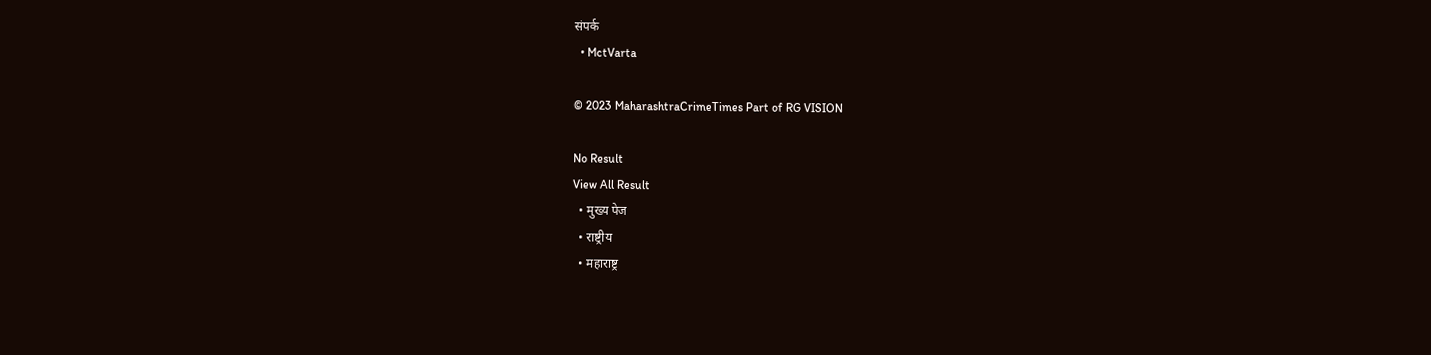संपर्क
  • MctVarta

© 2023 MaharashtraCrimeTimes Part of RG VISION

No Result
View All Result
  • मुख्य पेज
  • राष्ट्रीय
  • महाराष्ट्र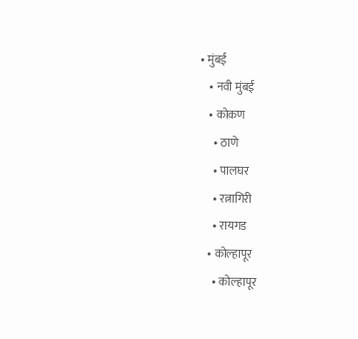• मुंबई
    • नवी मुंबई
    • कोकण
      • ठाणे
      • पालघर
      • रत्नागिरी
      • रायगड
    • कोल्हापूर
      • कोल्हापूर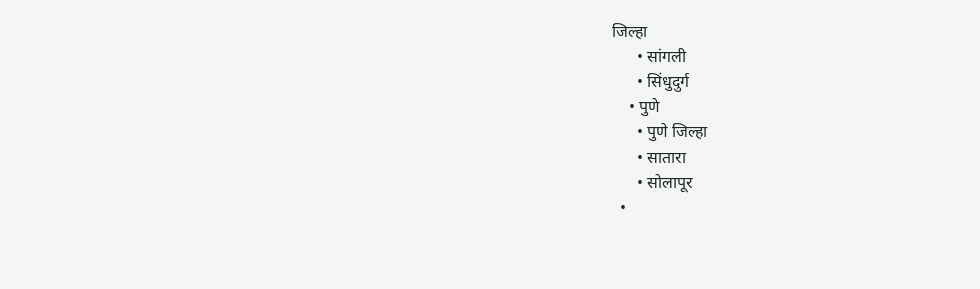जिल्हा
      • सांगली
      • सिंधुदुर्ग
    • पुणे
      • पुणे जिल्हा
      • सातारा
      • सोलापूर
  •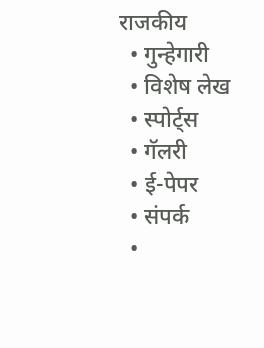राजकीय
  • गुन्हेगारी
  • विशेष लेख
  • स्पोर्ट्स
  • गॅलरी
  • ई-पेपर
  • संपर्क
  •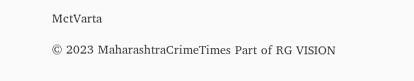MctVarta

© 2023 MaharashtraCrimeTimes Part of RG VISION